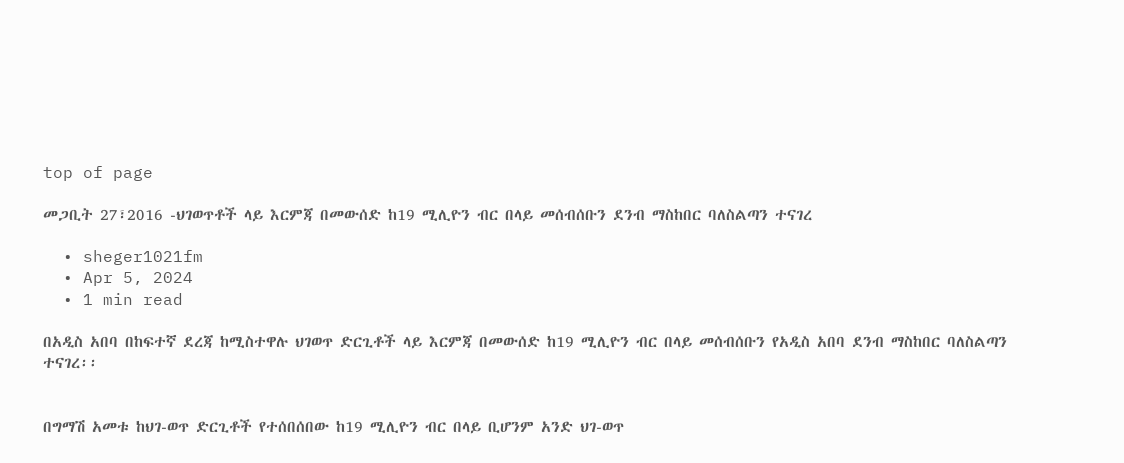top of page

መጋቢት 27፣2016 -ህገወጥቶች ላይ እርምጃ በመውሰድ ከ19 ሚሊዮን ብር በላይ መሰብሰቡን ደንብ ማስከበር ባለስልጣን ተናገረ

  • sheger1021fm
  • Apr 5, 2024
  • 1 min read

በአዲስ አበባ በከፍተኛ ደረጃ ከሚስተዋሉ ህገወጥ ድርጊቶች ላይ እርምጃ በመውሰድ ከ19 ሚሊዮን ብር በላይ መሰብሰቡን የአዲስ አበባ ደንብ ማስከበር ባለስልጣን ተናገረ፡፡


በግማሽ አመቱ ከህገ-ወጥ ድርጊቶች የተሰበሰበው ከ19 ሚሊዮን ብር በላይ ቢሆንም አንድ ህገ-ወጥ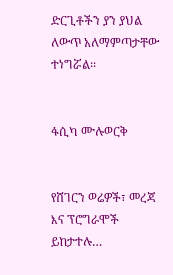ድርጊቶችን ያን ያህል ለውጥ አለማምጣታቸው ተነግሯል፡፡


ፋሲካ ሙሉወርቅ


የሸገርን ወሬዎች፣ መረጃ እና ፕሮግራሞች ይከታተሉ…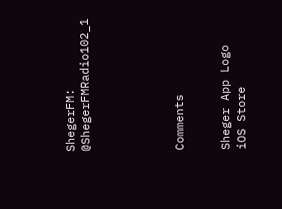ShegerFM: @ShegerFMRadio102_1





Comments


Sheger App Logo
iOS Store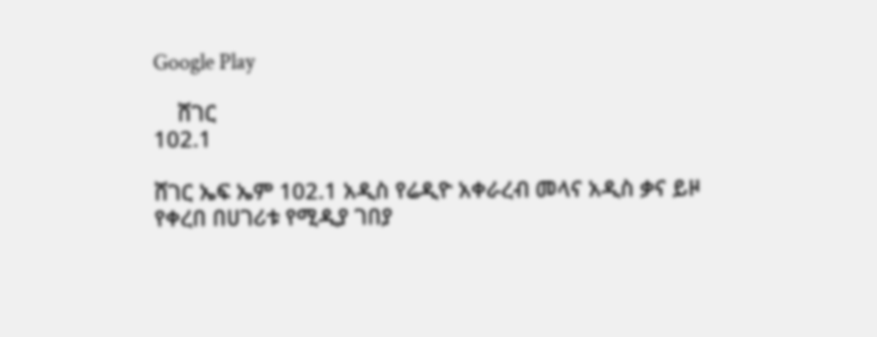Google Play

    ሸገር
102.1

ሸገር ኤፍ ኤም 102.1 አዲስ የሬዲዮ አቀራረብ መላና አዲስ ቃና ይዞ የቀረበ በሀገሪቱ የሚዲያ ገበያ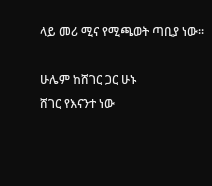ላይ መሪ ሚና የሚጫወት ጣቢያ ነው፡፡

ሁሌም ከሸገር ጋር ሁኑ
ሸገር የእናንተ ነው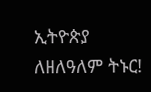ኢትዮጵያ ለዘለዓለም ትኑር!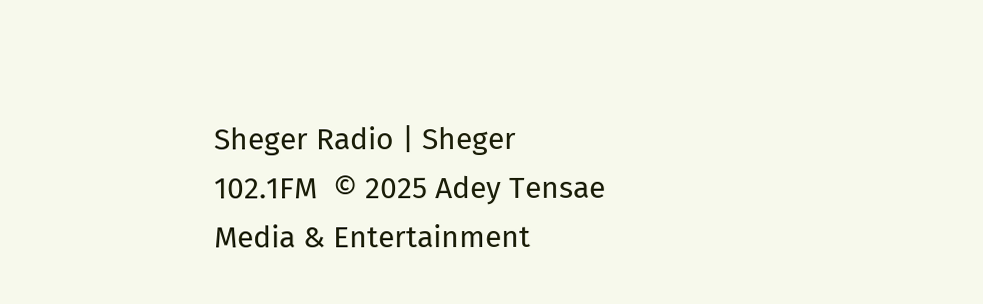Sheger Radio | Sheger 102.1FM  © 2025 Adey Tensae Media & Entertainment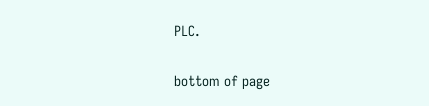PLC.

bottom of page